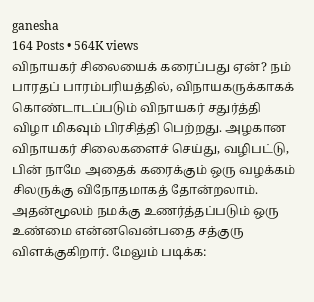ganesha
164 Posts • 564K views
விநாயகர் சிலையைக் கரைப்பது ஏன்? நம் பாரதப் பாரம்பரியத்தில், விநாயகருக்காகக் கொண்டாடப்படும் விநாயகர் சதுர்த்தி விழா மிகவும் பிரசித்தி பெற்றது. அழகான விநாயகர் சிலைகளைச் செய்து, வழிபட்டு, பின் நாமே அதைக் கரைக்கும் ஒரு வழக்கம் சிலருக்கு விநோதமாகத் தோன்றலாம். அதன்மூலம் நமக்கு உணர்த்தப்படும் ஒரு உண்மை என்னவென்பதை சத்குரு விளக்குகிறார். மேலும் படிக்க: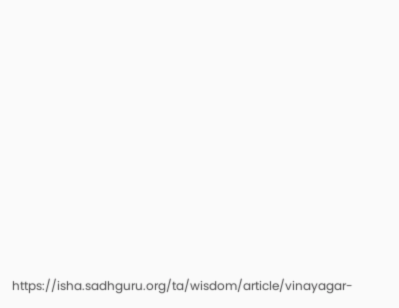https://isha.sadhguru.org/ta/wisdom/article/vinayagar-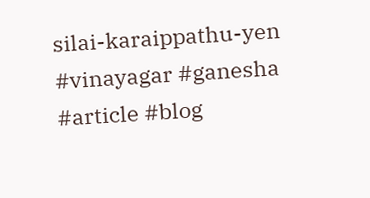silai-karaippathu-yen #vinayagar #ganesha #article #blog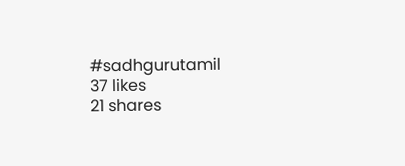#sadhgurutamil
37 likes
21 shares